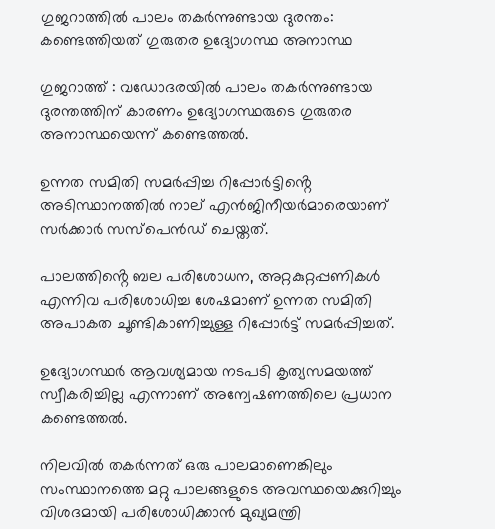ഗുജറാത്തില്‍ പാലം തകര്‍ന്നുണ്ടായ ദുരന്തം: കണ്ടെത്തിയത് ഗുരുതര ഉദ്യോഗസ്ഥ അനാസ്ഥ

ഗുജറാത്ത് : വഡോദരയില്‍ പാലം തകര്‍ന്നുണ്ടായ ദുരന്തത്തിന് കാരണം ഉദ്യോഗസ്ഥരുടെ ഗുരുതര അനാസ്ഥയെന്ന് കണ്ടെത്തൽ.

ഉന്നത സമിതി സമർപ്പിച്ച റിപ്പോർട്ടിൻ്റെ അടിസ്ഥാനത്തില്‍ നാല് എന്‍ജിനീയര്‍മാരെയാണ് സര്‍ക്കാര്‍ സസ്‌പെന്‍ഡ് ചെയ്തത്.

പാലത്തിൻ്റെ ബല പരിശോധന, അറ്റകുറ്റപ്പണികള്‍ എന്നിവ പരിശോധിച്ച ശേഷമാണ് ഉന്നത സമിതി അപാകത ചൂണ്ടികാണിച്ചുള്ള റിപ്പോര്‍ട്ട് സമര്‍പ്പിച്ചത്.

ഉദ്യോഗസ്ഥര്‍ ആവശ്യമായ നടപടി കൃത്യസമയത്ത് സ്വീകരിച്ചില്ല എന്നാണ് അന്വേഷണത്തിലെ പ്രധാന കണ്ടെത്തൽ.

നിലവിൽ തകർന്നത് ഒരു പാലമാണെങ്കിലും സംസ്ഥാനത്തെ മറ്റു പാലങ്ങളുടെ അവസ്ഥയെക്കുറിച്ചും വിശദമായി പരിശോധിക്കാന്‍ മുഖ്യമന്ത്രി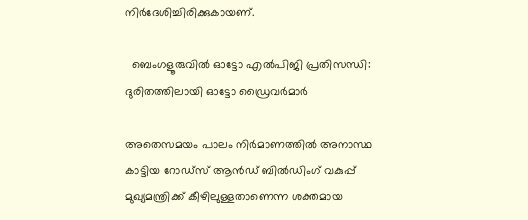നിർദേശിച്ചിരിക്കുകായണ്‌.

  ബെംഗളൂരുവിൽ ഓട്ടോ എൽപിജി പ്രതിസന്ധി: ദുരിതത്തിലായി ഓട്ടോ ഡ്രൈവർമാർ

അതെസമയം പാലം നിർമാണത്തിൽ അനാസ്ഥ കാട്ടിയ റോഡ്‌സ് ആന്‍ഡ് ബില്‍ഡിംഗ് വകുപ്പ് മുഖ്യമന്ത്രിക്ക് കീഴിലുള്ളതാണെന്ന ശക്തമായ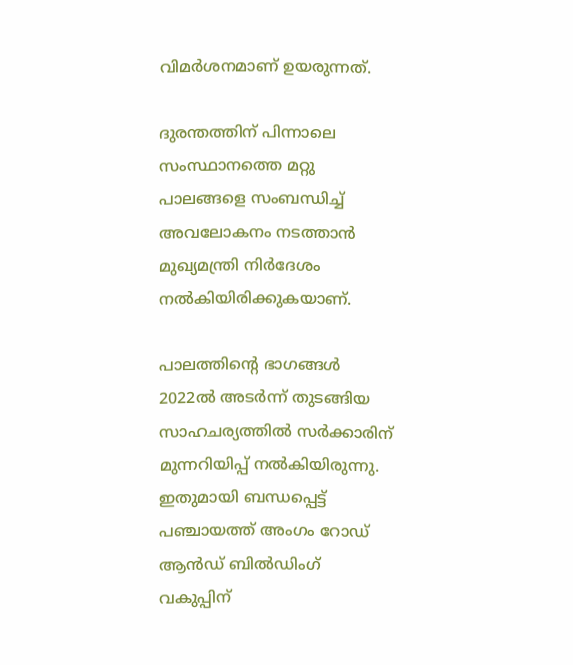വിമർശനമാണ് ഉയരുന്നത്.

ദുരന്തത്തിന് പിന്നാലെ സംസ്ഥാനത്തെ മറ്റു പാലങ്ങളെ സംബന്ധിച്ച് അവലോകനം നടത്താന്‍ മുഖ്യമന്ത്രി നിർദേശം നൽകിയിരിക്കുകയാണ്.

പാലത്തിൻ്റെ ഭാഗങ്ങൾ 2022ല്‍ അടർന്ന് തുടങ്ങിയ സാഹചര്യത്തിൽ സർക്കാരിന് മുന്നറിയിപ്പ് നൽകിയിരുന്നു. ഇതുമായി ബന്ധപ്പെട്ട് പഞ്ചായത്ത് അംഗം റോഡ് ആന്‍ഡ് ബില്‍ഡിംഗ് വകുപ്പിന്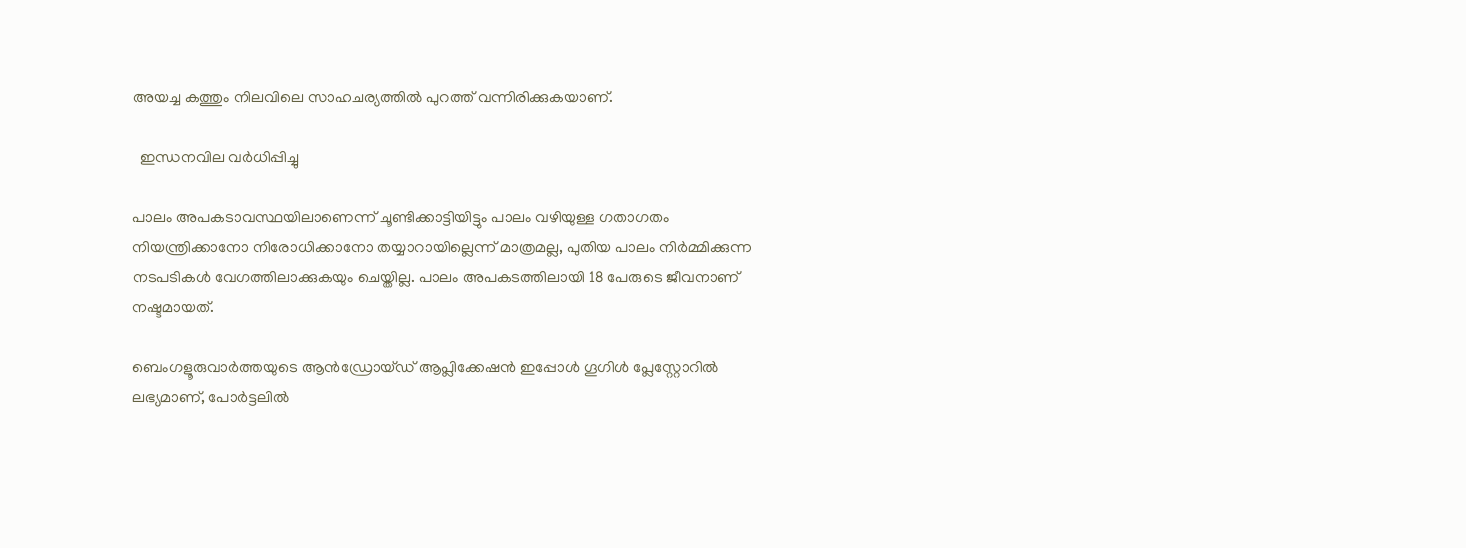അയച്ച കത്തും നിലവിലെ സാഹചര്യത്തിൽ പുറത്ത് വന്നിരിക്കുകയാണ്.

  ഇന്ധനവില വർധിപ്പിച്ചു

പാലം അപകടാവസ്ഥയിലാണെന്ന് ചൂണ്ടിക്കാട്ടിയിട്ടും പാലം വഴിയുള്ള ഗതാഗതം നിയന്ത്രിക്കാനോ നിരോധിക്കാനോ തയ്യാറായില്ലെന്ന് മാത്രമല്ല, പുതിയ പാലം നിർമ്മിക്കുന്ന നടപടികൾ വേഗത്തിലാക്കുകയും ചെയ്തില്ല. പാലം അപകടത്തിലായി 18 പേരുടെ ജീവനാണ് നഷ്ടമായത്.

ബെംഗളൂരുവാർത്തയുടെ ആൻഡ്രോയ്ഡ് ആപ്ലിക്കേഷൻ ഇപ്പോൾ ഗൂഗിൾ പ്ലേസ്റ്റോറിൽ ലഭ്യമാണ്, പോർട്ടലിൽ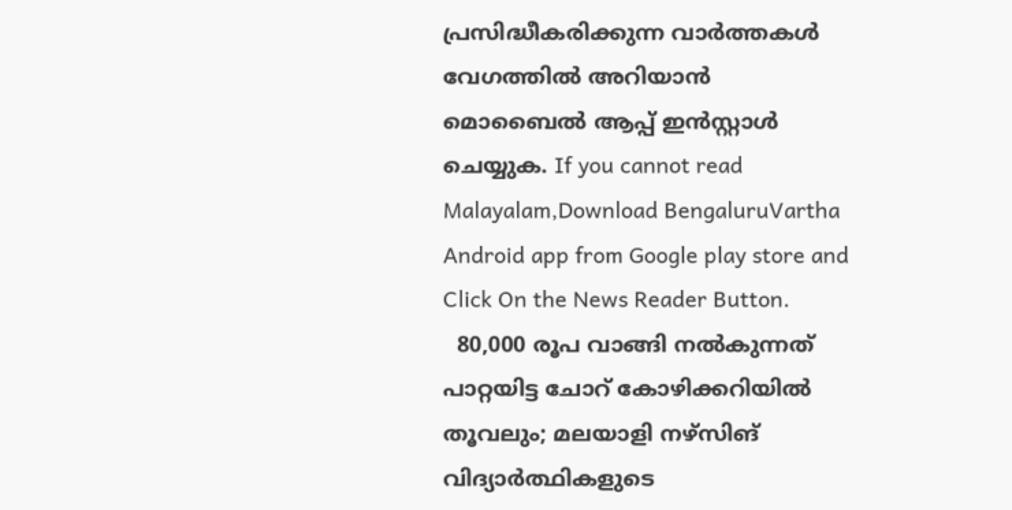പ്രസിദ്ധീകരിക്കുന്ന വാർത്തകൾ വേഗത്തിൽ അറിയാൻ മൊബൈൽ ആപ്പ് ഇൻസ്റ്റാൾ ചെയ്യുക. If you cannot read Malayalam,Download BengaluruVartha Android app from Google play store and Click On the News Reader Button.
  80,000 രൂപ വാങ്ങി നൽകുന്നത് പാറ്റയിട്ട ചോറ് കോഴിക്കറിയിൽ തൂവലും; മലയാളി നഴ്സിങ് വിദ്യാർത്ഥികളുടെ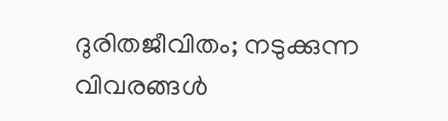ദുരിതജീവിതം; നടുക്കുന്ന വിവരങ്ങൾ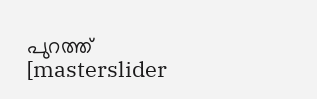പുറത്ത്
[masterslider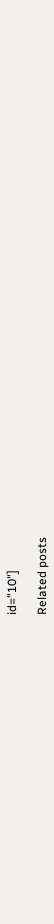id="10"]

Related posts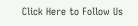Click Here to Follow Us